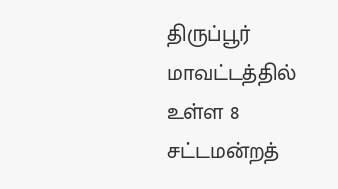திருப்பூர் மாவட்டத்தில் உள்ள 8 சட்டமன்றத்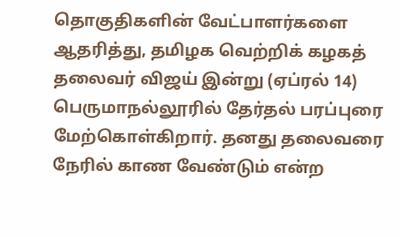தொகுதிகளின் வேட்பாளர்களை ஆதரித்து, தமிழக வெற்றிக் கழகத் தலைவர் விஜய் இன்று (ஏப்ரல் 14) பெருமாநல்லூரில் தேர்தல் பரப்புரை மேற்கொள்கிறார். தனது தலைவரை நேரில் காண வேண்டும் என்ற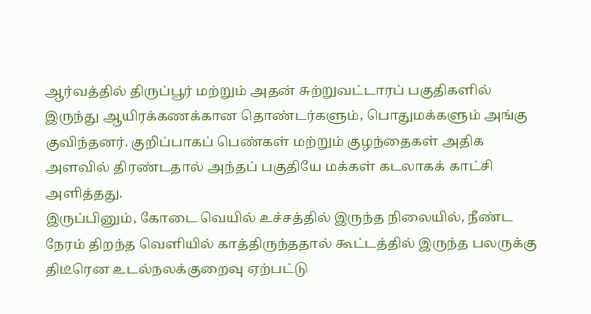ஆர்வத்தில் திருப்பூர் மற்றும் அதன் சுற்றுவட்டாரப் பகுதிகளில் இருந்து ஆயிரக்கணக்கான தொண்டர்களும், பொதுமக்களும் அங்கு குவிந்தனர். குறிப்பாகப் பெண்கள் மற்றும் குழந்தைகள் அதிக அளவில் திரண்டதால் அந்தப் பகுதியே மக்கள் கடலாகக் காட்சி அளித்தது.
இருப்பினும், கோடை வெயில் உச்சத்தில் இருந்த நிலையில், நீண்ட நேரம் திறந்த வெளியில் காத்திருந்ததால் கூட்டத்தில் இருந்த பலருக்கு திடீரென உடல்நலக்குறைவு ஏற்பட்டு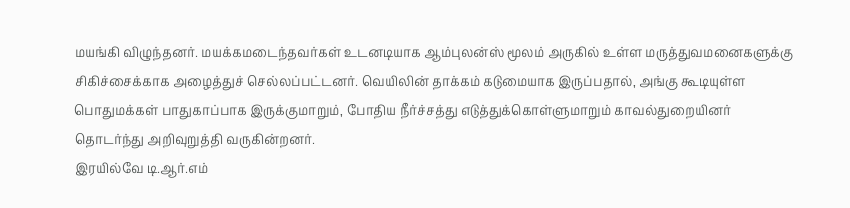மயங்கி விழுந்தனர். மயக்கமடைந்தவர்கள் உடனடியாக ஆம்புலன்ஸ் மூலம் அருகில் உள்ள மருத்துவமனைகளுக்கு சிகிச்சைக்காக அழைத்துச் செல்லப்பட்டனர். வெயிலின் தாக்கம் கடுமையாக இருப்பதால், அங்கு கூடியுள்ள பொதுமக்கள் பாதுகாப்பாக இருக்குமாறும், போதிய நீர்ச்சத்து எடுத்துக்கொள்ளுமாறும் காவல்துறையினர் தொடர்ந்து அறிவுறுத்தி வருகின்றனர்.
இரயில்வே டி.ஆர்.எம்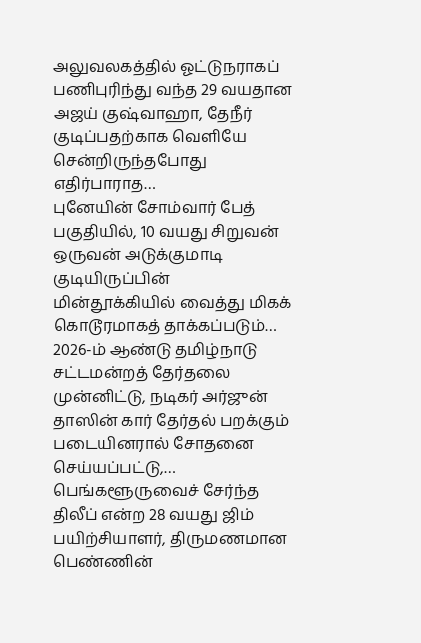அலுவலகத்தில் ஓட்டுநராகப் பணிபுரிந்து வந்த 29 வயதான அஜய் குஷ்வாஹா, தேநீர் குடிப்பதற்காக வெளியே சென்றிருந்தபோது எதிர்பாராத…
புனேயின் சோம்வார் பேத் பகுதியில், 10 வயது சிறுவன் ஒருவன் அடுக்குமாடி குடியிருப்பின் மின்தூக்கியில் வைத்து மிகக் கொடூரமாகத் தாக்கப்படும்…
2026-ம் ஆண்டு தமிழ்நாடு சட்டமன்றத் தேர்தலை முன்னிட்டு, நடிகர் அர்ஜுன் தாஸின் கார் தேர்தல் பறக்கும் படையினரால் சோதனை செய்யப்பட்டு,…
பெங்களூருவைச் சேர்ந்த திலீப் என்ற 28 வயது ஜிம் பயிற்சியாளர், திருமணமான பெண்ணின்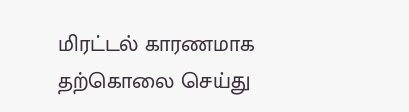மிரட்டல் காரணமாக தற்கொலை செய்து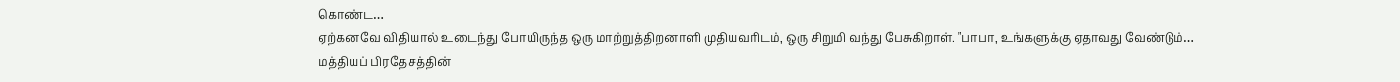கொண்ட…
ஏற்கனவே விதியால் உடைந்து போயிருந்த ஒரு மாற்றுத்திறனாளி முதியவரிடம், ஒரு சிறுமி வந்து பேசுகிறாள். "பாபா, உங்களுக்கு ஏதாவது வேண்டும்…
மத்தியப் பிரதேசத்தின்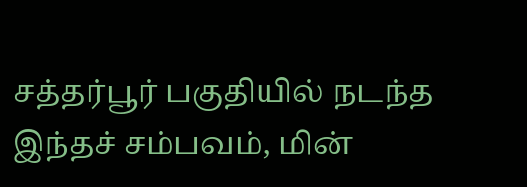சத்தர்பூர் பகுதியில் நடந்த இந்தச் சம்பவம், மின்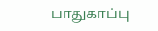பாதுகாப்பு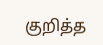குறித்த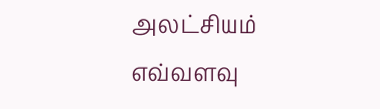அலட்சியம் எவ்வளவு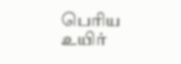பெரிய உயிர்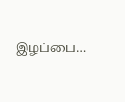இழப்பை…